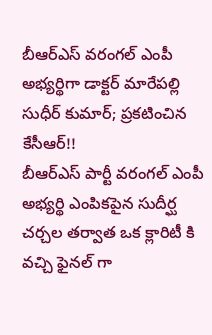బీఆర్ఎస్ వరంగల్ ఎంపీ అభ్యర్థిగా డాక్టర్ మారేపల్లి సుధీర్ కుమార్; ప్రకటించిన కేసీఆర్!!
బీఆర్ఎస్ పార్టీ వరంగల్ ఎంపీ అభ్యర్థి ఎంపికపైన సుదీర్ఘ చర్చల తర్వాత ఒక క్లారిటీ కి వచ్చి ఫైనల్ గా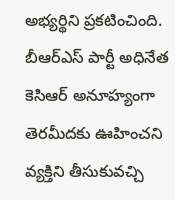అభ్యర్థిని ప్రకటించింది. బీఆర్ఎస్ పార్టీ అధినేత కెసిఆర్ అనూహ్యంగా తెరమీదకు ఊహించని వ్యక్తిని తీసుకువచ్చి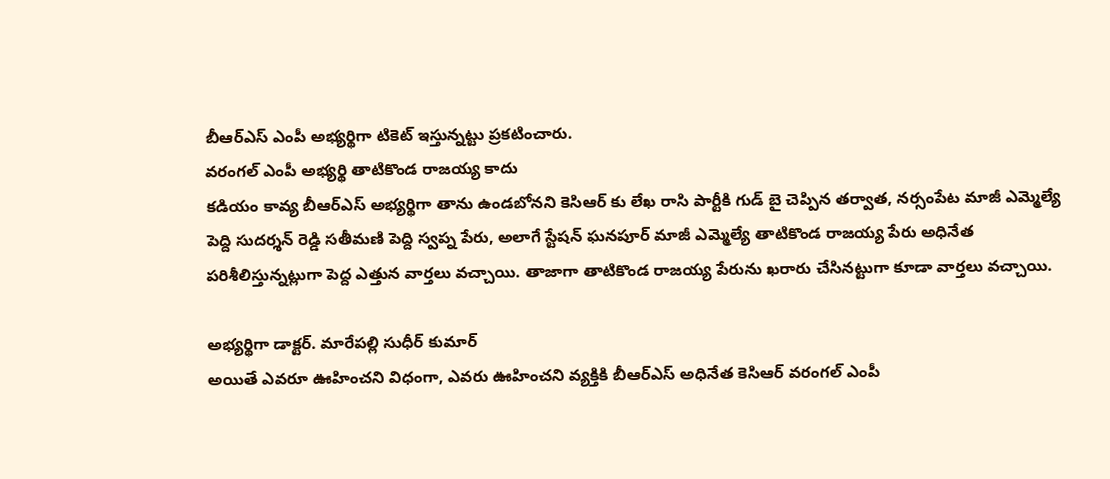బీఆర్ఎస్ ఎంపీ అభ్యర్థిగా టికెట్ ఇస్తున్నట్టు ప్రకటించారు.
వరంగల్ ఎంపీ అభ్యర్థి తాటికొండ రాజయ్య కాదు
కడియం కావ్య బీఆర్ఎస్ అభ్యర్థిగా తాను ఉండబోనని కెసిఆర్ కు లేఖ రాసి పార్టీకి గుడ్ బై చెప్పిన తర్వాత, నర్సంపేట మాజీ ఎమ్మెల్యే పెద్ది సుదర్శన్ రెడ్డి సతీమణి పెద్ది స్వప్న పేరు, అలాగే స్టేషన్ ఘనపూర్ మాజీ ఎమ్మెల్యే తాటికొండ రాజయ్య పేరు అధినేత పరిశీలిస్తున్నట్లుగా పెద్ద ఎత్తున వార్తలు వచ్చాయి. తాజాగా తాటికొండ రాజయ్య పేరును ఖరారు చేసినట్టుగా కూడా వార్తలు వచ్చాయి.

అభ్యర్థిగా డాక్టర్. మారేపల్లి సుధీర్ కుమార్
అయితే ఎవరూ ఊహించని విధంగా, ఎవరు ఊహించని వ్యక్తికి బీఆర్ఎస్ అధినేత కెసిఆర్ వరంగల్ ఎంపీ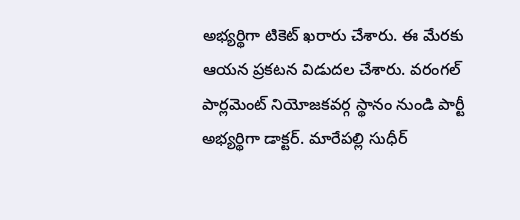అభ్యర్థిగా టికెట్ ఖరారు చేశారు. ఈ మేరకు ఆయన ప్రకటన విడుదల చేశారు. వరంగల్ పార్లమెంట్ నియోజకవర్గ స్థానం నుండి పార్టీ అభ్యర్థిగా డాక్టర్. మారేపల్లి సుధీర్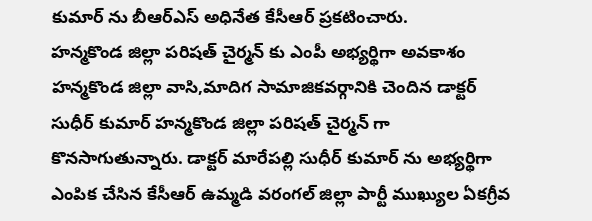కుమార్ ను బీఆర్ఎస్ అధినేత కేసీఆర్ ప్రకటించారు.
హన్మకొండ జిల్లా పరిషత్ చైర్మన్ కు ఎంపీ అభ్యర్థిగా అవకాశం
హన్మకొండ జిల్లా వాసి,మాదిగ సామాజికవర్గానికి చెందిన డాక్టర్ సుధీర్ కుమార్ హన్మకొండ జిల్లా పరిషత్ చైర్మన్ గా కొనసాగుతున్నారు. డాక్టర్ మారేపల్లి సుధీర్ కుమార్ ను అభ్యర్థిగా ఎంపిక చేసిన కేసీఆర్ ఉమ్మడి వరంగల్ జిల్లా పార్టీ ముఖ్యుల ఏకగ్రీవ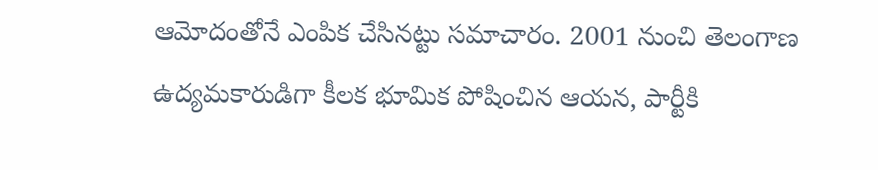ఆమోదంతోనే ఎంపిక చేసినట్టు సమాచారం. 2001 నుంచి తెలంగాణ ఉద్యమకారుడిగా కీలక భూమిక పోషించిన ఆయన, పార్టీకి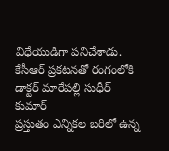విధేయుడిగా పనిచేశాడు.
కేసీఆర్ ప్రకటనతో రంగంలోకి డాక్టర్ మారేపల్లి సుధీర్ కుమార్
ప్రస్తుతం ఎన్నికల బరిలో ఉన్న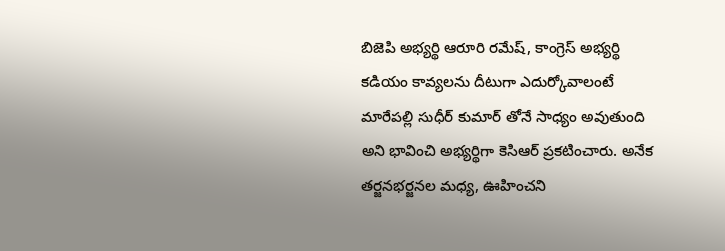బిజెపి అభ్యర్థి ఆరూరి రమేష్, కాంగ్రెస్ అభ్యర్థి కడియం కావ్యలను దీటుగా ఎదుర్కోవాలంటే మారేపల్లి సుధీర్ కుమార్ తోనే సాధ్యం అవుతుంది అని భావించి అభ్యర్థిగా కెసిఆర్ ప్రకటించారు. అనేక తర్జనభర్జనల మధ్య, ఊహించని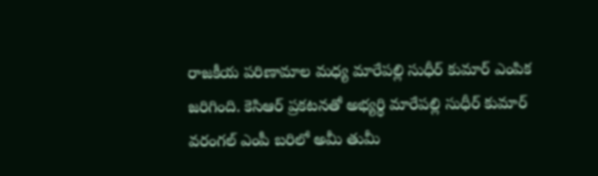రాజకీయ పరిణామాల మధ్య మారేపల్లి సుధీర్ కుమార్ ఎంపిక జరిగింది. కెసిఆర్ ప్రకటనతో అభ్యర్థి మారేపల్లి సుధీర్ కుమార్ వరంగల్ ఎంపీ బరిలో అమీ తుమీ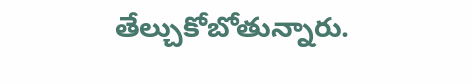తేల్చుకోబోతున్నారు.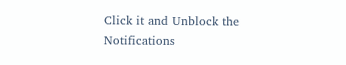Click it and Unblock the Notifications